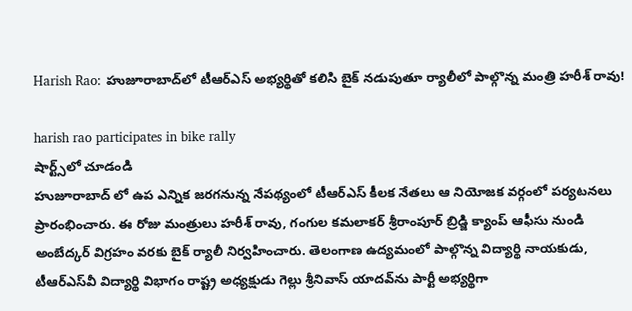Harish Rao: హుజూరాబాద్‌లో టీఆర్ఎస్ అభ్య‌ర్థితో క‌లిసి బైక్ నడుపుతూ ర్యాలీలో పాల్గొన్న మంత్రి హ‌రీశ్ రావు!

harish rao participates in bike rally
షార్ట్స్‌లో చూడండి
హుజూరాబాద్ లో ఉప ఎన్నిక జ‌ర‌గ‌నున్న నేప‌థ్యంలో టీఆర్ఎస్ కీల‌క నేత‌లు ఆ నియోజ‌క వ‌ర్గంలో ప‌ర్య‌ట‌న‌లు ప్రారంభించారు. ఈ రోజు మంత్రులు హ‌రీశ్ రావు, గంగుల క‌మ‌లాక‌ర్ శ్రీరాంపూర్ బ్రిడ్జి క్యాంప్ ఆఫీసు నుండి అంబేద్కర్ విగ్రహం వరకు బైక్ ర్యాలీ నిర్వ‌హించారు. తెలంగాణ ఉద్యమంలో పాల్గొన్న‌ విద్యార్థి నాయకుడు, టీఆర్ఎస్‌వీ విద్యార్థి విభాగం రాష్ట్ర అధ్యక్షుడు గెల్లు శ్రీ‌నివాస్ యాద‌వ్‌ను పార్టీ అభ్య‌ర్థిగా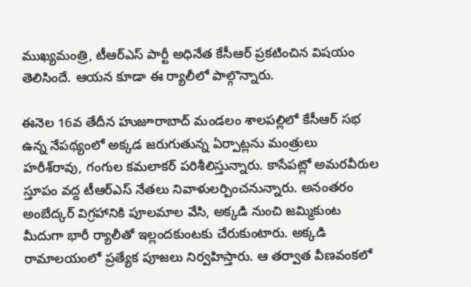ముఖ్యమంత్రి, టీఆర్ఎస్ పార్టీ అధినేత కేసీఆర్ ప్రకటించిన విష‌యం తెలిసిందే. ఆయ‌న కూడా ఈ ర్యాలీలో పాల్గొన్నారు.

ఈనెల 16వ తేదీన హుజూరాబాద్‌ మండలం శాలపల్లిలో కేసీఆర్‌ సభ ఉన్న‌ నేపథ్యంలో అక్కడ జరుగుతున్న ఏర్పాట్లను మంత్రులు హరీశ్‌రావు, గంగుల కమలాకర్‌ పరిశీలిస్తున్నారు. కాసేప‌ట్లో అమరవీరుల స్తూపం వద్ద టీఆర్ఎస్ నేత‌లు నివాళులర్పించనున్నారు. అనంత‌రం అంబేద్కర్ విగ్రహానికి పూలమాల వేసి, అక్క‌డి నుంచి జమ్మికుంట మీదుగా భారీ ర్యాలీతో ఇల్లందకుంటకు చేరుకుంటారు. అక్కడి రామాలయంలో ప్రత్యేక పూజలు నిర్వ‌హిస్తారు. ఆ త‌ర్వాత వీణవంకలో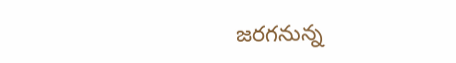జ‌ర‌గ‌నున్న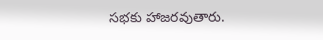సభకు హాజ‌ర‌వుతారు.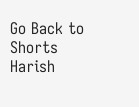Go Back to Shorts
Harish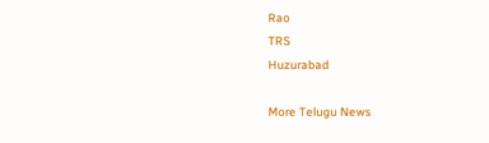Rao
TRS
Huzurabad

More Telugu News